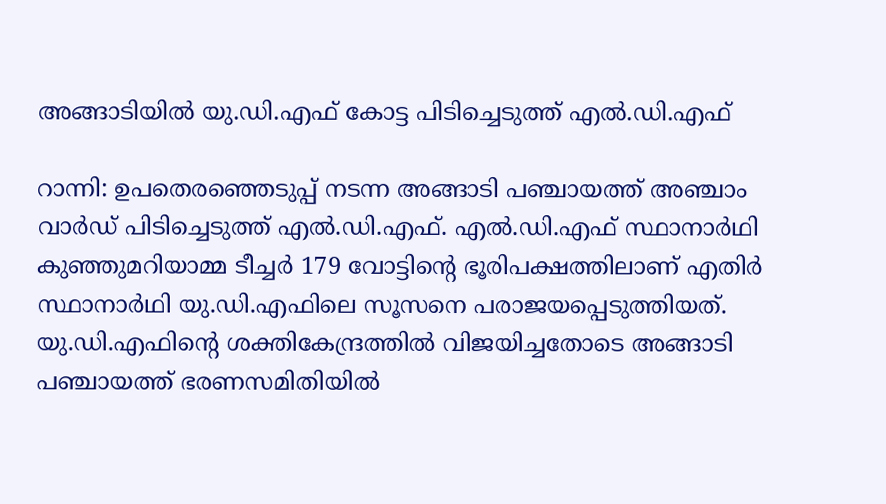അങ്ങാടിയിൽ യു.ഡി.എഫ് കോട്ട പിടിച്ചെടുത്ത് എൽ.ഡി.എഫ്

റാന്നി: ഉപതെരഞ്ഞെടുപ്പ് നടന്ന അങ്ങാടി പഞ്ചായത്ത് അഞ്ചാം വാർഡ് പിടിച്ചെടുത്ത് എൽ.ഡി.എഫ്. എൽ.ഡി.എഫ് സ്ഥാനാർഥി കുഞ്ഞുമറിയാമ്മ ടീച്ചർ 179 വോട്ടിന്‍റെ ഭൂരിപക്ഷത്തിലാണ് എതിർ സ്ഥാനാർഥി യു.ഡി.എഫിലെ സൂസനെ പരാജയപ്പെടുത്തിയത്. യു.ഡി.എഫിന്‍റെ ശക്തികേന്ദ്രത്തിൽ വിജയിച്ചതോടെ അങ്ങാടി പഞ്ചായത്ത് ഭരണസമിതിയിൽ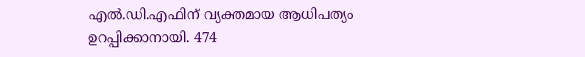എൽ.ഡി.എഫിന് വ്യക്തമായ ആധിപത്യം ഉറപ്പിക്കാനായി. 474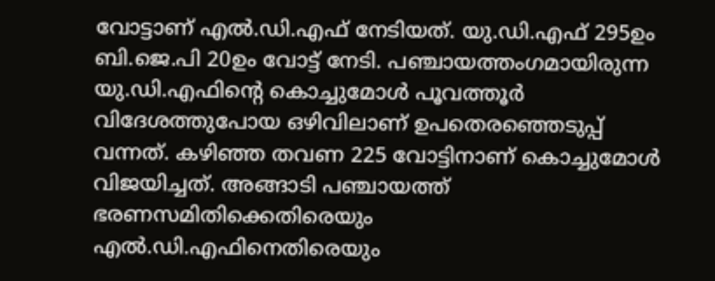വോട്ടാണ് എൽ.ഡി.എഫ് നേടിയത്. യു.ഡി.എഫ് 295ഉം ബി.ജെ.പി 20ഉം വോട്ട് നേടി. പഞ്ചായത്തംഗമായിരുന്ന യു.ഡി.എഫിന്‍റെ കൊച്ചുമോൾ പൂവത്തൂർ വിദേശത്തുപോയ ഒഴിവിലാണ് ഉപതെരഞ്ഞെടുപ്പ് വന്നത്. കഴിഞ്ഞ തവണ 225 വോട്ടിനാണ് കൊച്ചുമോൾ വിജയിച്ചത്. അങ്ങാടി പഞ്ചായത്ത് ഭരണസമിതിക്കെതിരെയും എൽ.ഡി.എഫിനെതിരെയും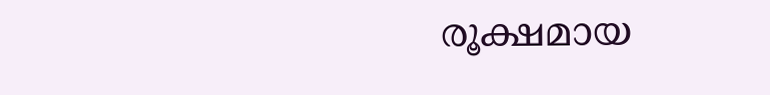രൂക്ഷമായ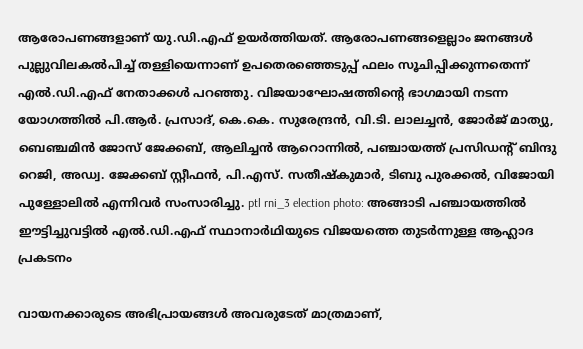ആരോപണങ്ങളാണ് യു.ഡി.എഫ് ഉയർത്തിയത്. ആരോപണങ്ങളെല്ലാം ജനങ്ങൾ പുല്ലുവിലകൽപിച്ച് തള്ളിയെന്നാണ് ഉപതെരഞ്ഞെടുപ്പ് ഫലം സൂചിപ്പിക്കുന്നതെന്ന് എല്‍.ഡി.എഫ് നേതാക്കള്‍ പറഞ്ഞു. വിജയാഘോഷത്തിന്‍റെ ഭാഗമായി നടന്ന യോഗത്തിൽ പി.ആർ. പ്രസാദ്, കെ.കെ. സുരേന്ദ്രൻ, വി.ടി. ലാലച്ചന്‍, ജോര്‍ജ് മാത്യു, ബെഞ്ചമിൻ ജോസ് ജേക്കബ്, ആലിച്ചൻ ആറൊന്നിൽ, പഞ്ചായത്ത് പ്രസിഡന്‍റ് ബിന്ദു റെജി, അഡ്വ. ജേക്കബ് സ്റ്റീഫൻ, പി.എസ്. സതീഷ്കുമാര്‍, ടിബു പുരക്കൽ, വിജോയി പുള്ളോലിൽ എന്നിവർ സംസാരിച്ചു. ptl rni_3 election photo: അങ്ങാടി പഞ്ചായത്തിൽ ഈട്ടിച്ചുവട്ടിൽ എൽ.ഡി.എഫ് സ്ഥാനാർഥിയുടെ വിജയത്തെ തുടർന്നുള്ള ആഹ്ലാദ പ്രകടനം

വായനക്കാരുടെ അഭിപ്രായങ്ങള്‍ അവരുടേത് മാത്രമാണ്,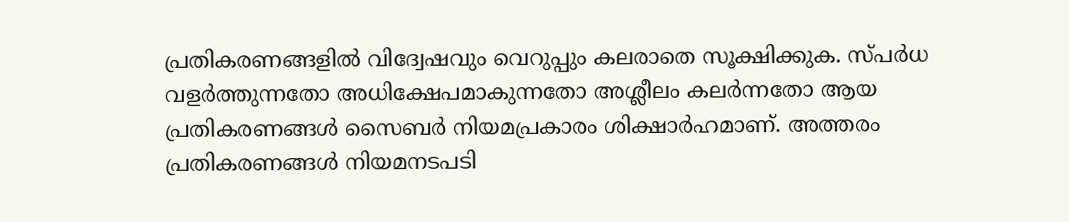പ്രതികരണങ്ങളിൽ വിദ്വേഷവും വെറുപ്പും കലരാതെ സൂക്ഷിക്കുക. സ്പർധ വളർത്തുന്നതോ അധിക്ഷേപമാകുന്നതോ അശ്ലീലം കലർന്നതോ ആയ പ്രതികരണങ്ങൾ സൈബർ നിയമപ്രകാരം ശിക്ഷാർഹമാണ്. അത്തരം പ്രതികരണങ്ങൾ നിയമനടപടി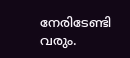നേരിടേണ്ടി വരും.